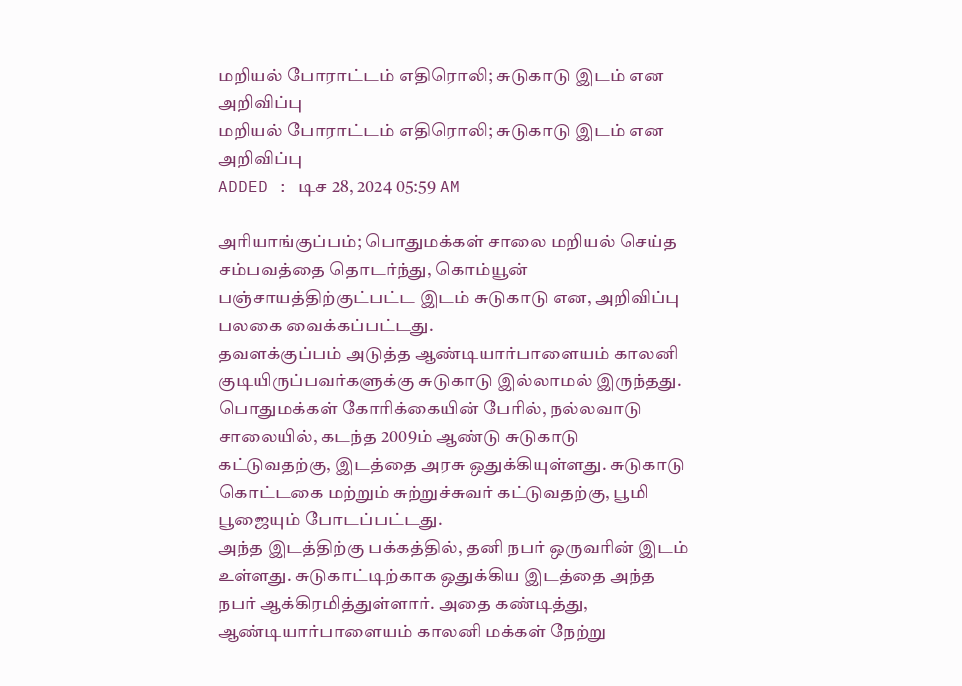மறியல் போராட்டம் எதிரொலி; சுடுகாடு இடம் என அறிவிப்பு
மறியல் போராட்டம் எதிரொலி; சுடுகாடு இடம் என அறிவிப்பு
ADDED : டிச 28, 2024 05:59 AM

அரியாங்குப்பம்; பொதுமக்கள் சாலை மறியல் செய்த சம்பவத்தை தொடர்ந்து, கொம்யூன் பஞ்சாயத்திற்குட்பட்ட இடம் சுடுகாடு என, அறிவிப்பு பலகை வைக்கப்பட்டது.
தவளக்குப்பம் அடுத்த ஆண்டியார்பாளையம் காலனி குடியிருப்பவர்களுக்கு சுடுகாடு இல்லாமல் இருந்தது. பொதுமக்கள் கோரிக்கையின் பேரில், நல்லவாடு சாலையில், கடந்த 2009ம் ஆண்டு சுடுகாடு கட்டுவதற்கு, இடத்தை அரசு ஒதுக்கியுள்ளது. சுடுகாடு கொட்டகை மற்றும் சுற்றுச்சுவர் கட்டுவதற்கு, பூமி பூஜையும் போடப்பட்டது.
அந்த இடத்திற்கு பக்கத்தில், தனி நபர் ஒருவரின் இடம் உள்ளது. சுடுகாட்டிற்காக ஒதுக்கிய இடத்தை அந்த நபர் ஆக்கிரமித்துள்ளார். அதை கண்டித்து, ஆண்டியார்பாளையம் காலனி மக்கள் நேற்று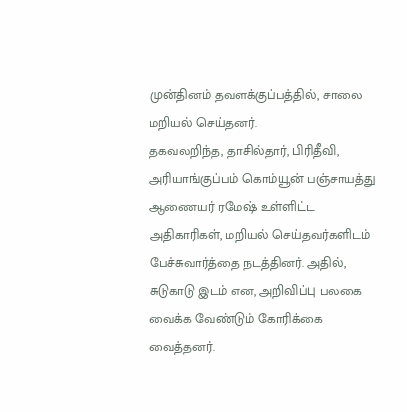முன்தினம் தவளக்குப்பத்தில், சாலை மறியல் செய்தனர்.
தகவலறிந்த, தாசில்தார், பிரிதீவி, அரியாங்குப்பம் கொம்யூன் பஞ்சாயத்து ஆணையர் ரமேஷ் உள்ளிட்ட அதிகாரிகள், மறியல் செய்தவர்களிடம் பேச்சுவார்த்தை நடத்தினர். அதில், சுடுகாடு இடம் என, அறிவிப்பு பலகை வைக்க வேண்டும் கோரிக்கை வைத்தனர்.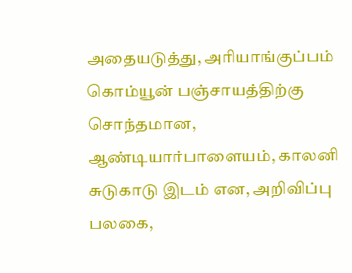அதையடுத்து, அரியாங்குப்பம் கொம்யூன் பஞ்சாயத்திற்கு சொந்தமான, ஆண்டியார்பாளையம், காலனி சுடுகாடு இடம் என, அறிவிப்பு பலகை,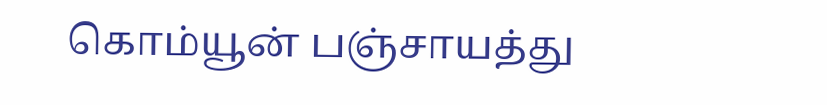கொம்யூன் பஞ்சாயத்து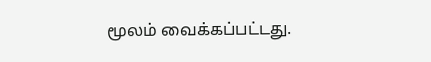மூலம் வைக்கப்பட்டது.